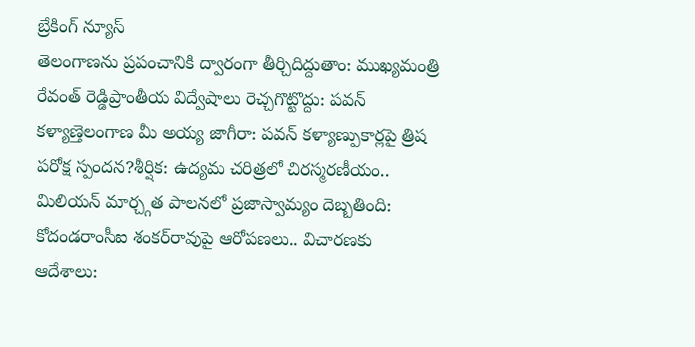బ్రేకింగ్ న్యూస్
తెలంగాణను ప్రపంచానికి ద్వారంగా తీర్చిదిద్దుతాం: ముఖ్యమంత్రి రేవంత్ రెడ్డిప్రాంతీయ విద్వేషాలు రెచ్చగొట్టొద్దు: పవన్ కళ్యాణ్తెలంగాణ మీ అయ్య జాగీరా: పవన్ కళ్యాణ్పుకార్లపై త్రిష పరోక్ష స్పందన?శీర్షిక: ఉద్యమ చరిత్రలో చిరస్మరణీయం.. మిలియన్ మార్చ్గత పాలనలో ప్రజాస్వామ్యం దెబ్బతింది: కోదండరాంసీఐ శంకర్‌రావుపై ఆరోపణలు.. విచారణకు ఆదేశాలు: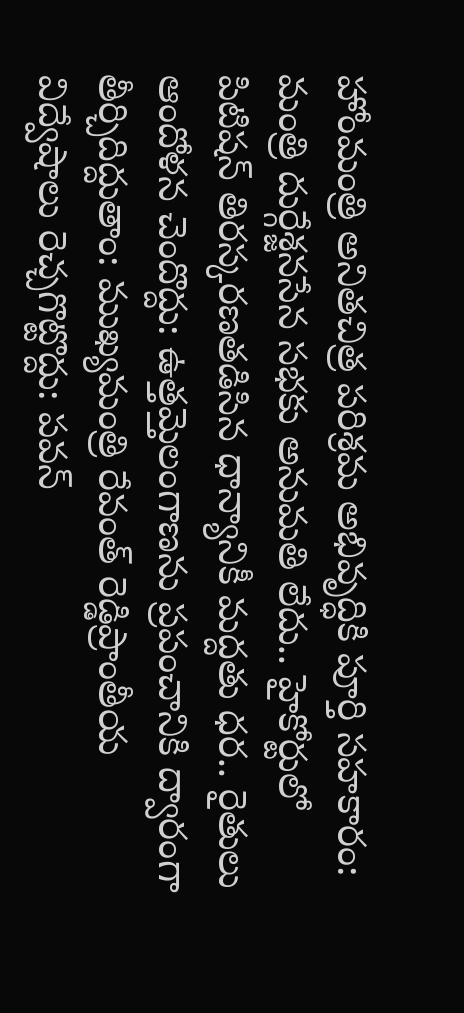హోంమంత్రి అనితచిత్ర పరిశ్రమ అభివృద్ధికి పూర్తి సహకారం: మంత్రి దుర్గేశ్జనసేన సభకు అనుమతి లేదు.. హైకోర్టులో పిటిషన్ తిరస్కరణతడిసిన ధాన్యానికీ మద్దతు ధర.. రైతులు ఆందోళన చెందొద్దు: ఉత్తమ్తెలంగాణను ప్రపంచానికి ద్వారంగా తీర్చిదిద్దుతాం: ముఖ్యమంత్రి రేవంత్ రెడ్డిప్రాంతీయ విద్వేషాలు రెచ్చగొట్టొద్దు: పవన్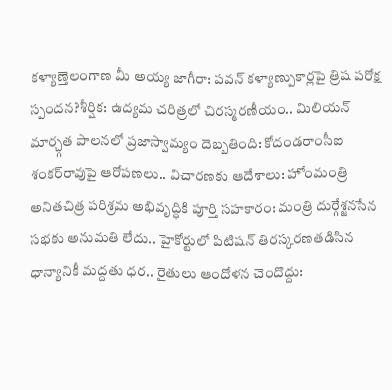కళ్యాణ్తెలంగాణ మీ అయ్య జాగీరా: పవన్ కళ్యాణ్పుకార్లపై త్రిష పరోక్ష స్పందన?శీర్షిక: ఉద్యమ చరిత్రలో చిరస్మరణీయం.. మిలియన్ మార్చ్గత పాలనలో ప్రజాస్వామ్యం దెబ్బతింది: కోదండరాంసీఐ శంకర్‌రావుపై ఆరోపణలు.. విచారణకు ఆదేశాలు: హోంమంత్రి అనితచిత్ర పరిశ్రమ అభివృద్ధికి పూర్తి సహకారం: మంత్రి దుర్గేశ్జనసేన సభకు అనుమతి లేదు.. హైకోర్టులో పిటిషన్ తిరస్కరణతడిసిన ధాన్యానికీ మద్దతు ధర.. రైతులు ఆందోళన చెందొద్దు: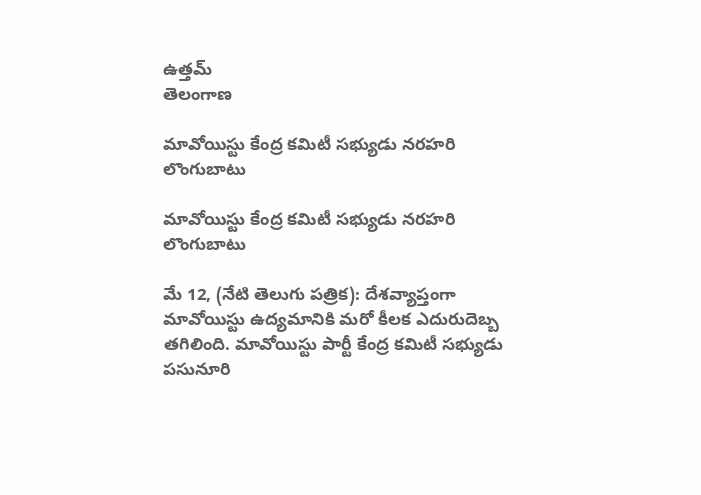ఉత్తమ్
తెలంగాణ

మావోయిస్టు కేంద్ర కమిటీ సభ్యుడు నరహరి లొంగుబాటు

మావోయిస్టు కేంద్ర కమిటీ సభ్యుడు నరహరి లొంగుబాటు

మే 12, (నేటి తెలుగు పత్రిక): దేశవ్యాప్తంగా మావోయిస్టు ఉద్యమానికి మరో కీలక ఎదురుదెబ్బ తగిలింది. మావోయిస్టు పార్టీ కేంద్ర కమిటీ సభ్యుడు పసునూరి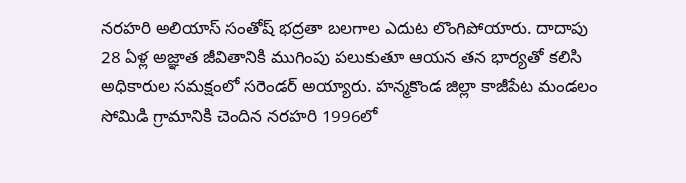నరహరి అలియాస్ సంతోష్ భద్రతా బలగాల ఎదుట లొంగిపోయారు. దాదాపు 28 ఏళ్ల అజ్ఞాత జీవితానికి ముగింపు పలుకుతూ ఆయన తన భార్యతో కలిసి అధికారుల సమక్షంలో సరెండర్ అయ్యారు. హన్మకొండ జిల్లా కాజీపేట మండలం సోమిడి గ్రామానికి చెందిన నరహరి 1996లో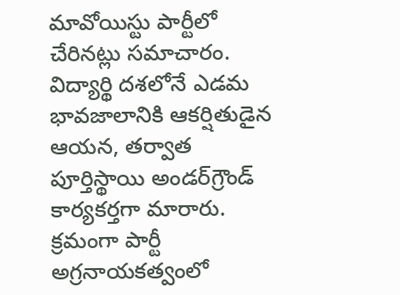మావోయిస్టు పార్టీలో చేరినట్లు సమాచారం. విద్యార్థి దశలోనే ఎడమ భావజాలానికి ఆకర్షితుడైన ఆయన, తర్వాత పూర్తిస్థాయి అండర్‌గ్రౌండ్ కార్యకర్తగా మారారు. క్రమంగా పార్టీ అగ్రనాయకత్వంలో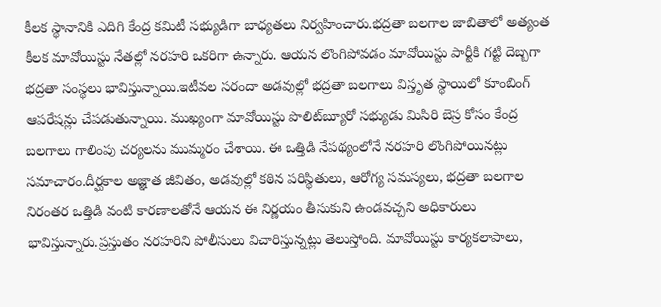కీలక స్థానానికి ఎదిగి కేంద్ర కమిటీ సభ్యుడిగా బాధ్యతలు నిర్వహించారు.భద్రతా బలగాల జాబితాలో అత్యంత కీలక మావోయిస్టు నేతల్లో నరహరి ఒకరిగా ఉన్నారు. ఆయన లొంగిపోవడం మావోయిస్టు పార్టీకి గట్టి దెబ్బగా భద్రతా సంస్థలు భావిస్తున్నాయి.ఇటీవల సరందా అడవుల్లో భద్రతా బలగాలు విస్తృత స్థాయిలో కూంబింగ్ ఆపరేషన్లు చేపడుతున్నాయి. ముఖ్యంగా మావోయిస్టు పొలిట్‌బ్యూరో సభ్యుడు మిసిరి బెస్ర కోసం కేంద్ర బలగాలు గాలింపు చర్యలను ముమ్మరం చేశాయి. ఈ ఒత్తిడి నేపథ్యంలోనే నరహరి లొంగిపోయినట్లు సమాచారం.దీర్ఘకాల అజ్ఞాత జీవితం, అడవుల్లో కఠిన పరిస్థితులు, ఆరోగ్య సమస్యలు, భద్రతా బలగాల నిరంతర ఒత్తిడి వంటి కారణాలతోనే ఆయన ఈ నిర్ణయం తీసుకుని ఉండవచ్చని అధికారులు భావిస్తున్నారు.ప్రస్తుతం నరహరిని పోలీసులు విచారిస్తున్నట్లు తెలుస్తోంది. మావోయిస్టు కార్యకలాపాలు,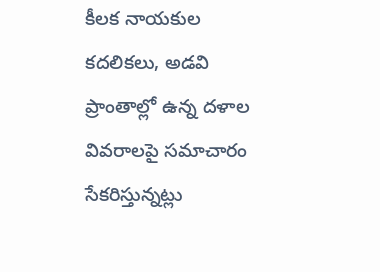కీలక నాయకుల కదలికలు, అడవి ప్రాంతాల్లో ఉన్న దళాల వివరాలపై సమాచారం సేకరిస్తున్నట్లు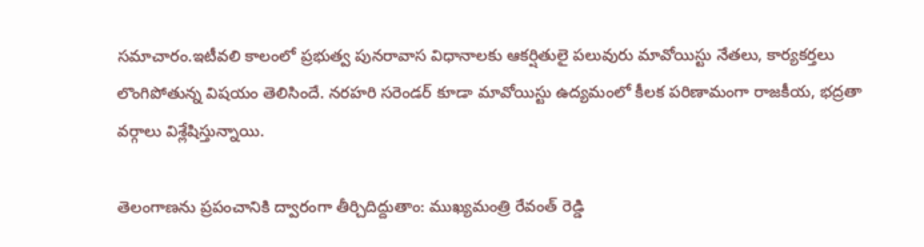సమాచారం.ఇటీవలి కాలంలో ప్రభుత్వ పునరావాస విధానాలకు ఆకర్షితులై పలువురు మావోయిస్టు నేతలు, కార్యకర్తలు లొంగిపోతున్న విషయం తెలిసిందే. నరహరి సరెండర్ కూడా మావోయిస్టు ఉద్యమంలో కీలక పరిణామంగా రాజకీయ, భద్రతా వర్గాలు విశ్లేషిస్తున్నాయి.

తెలంగాణను ప్రపంచానికి ద్వారంగా తీర్చిదిద్దుతాం: ముఖ్యమంత్రి రేవంత్ రెడ్డి